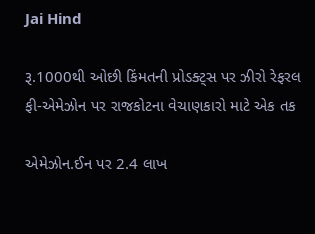Jai Hind

રૂ.1000થી ઓછી કિંમતની પ્રોડક્ટ્સ પર ઝીરો રેફરલ ફી-એમેઝોન પર રાજકોટના વેચાણકારો માટે એક તક

એમેઝોન.ઈન પર 2.4 લાખ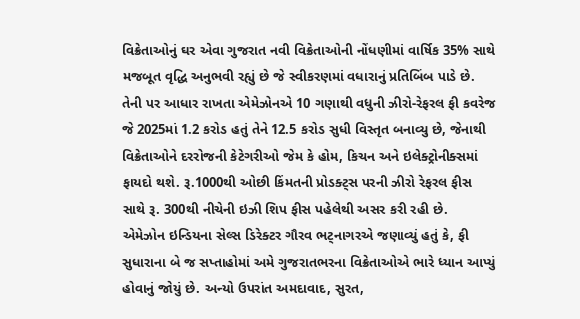વિક્રેતાઓનું ઘર એવા ગુજરાત નવી વિક્રેતાઓની નોંધણીમાં વાર્ષિક 35% સાથે મજબૂત વૃદ્ધિ અનુભવી રહ્યું છે જે સ્વીકરણમાં વધારાનું પ્રતિબિંબ પાડે છે. તેની પર આધાર રાખતા એમેઝોનએ 10 ગણાથી વધુની ઝીરો-રેફરલ ફી કવરેજ જે 2025માં 1.2 કરોડ હતું તેને 12.5 કરોડ સુધી વિસ્તૃત બનાવ્યુ છે, જેનાથી વિક્રેતાઓને દરરોજની કેટેગરીઓ જેમ કે હોમ, કિચન અને ઇલેક્ટ્રોનીક્સમાં ફાયદો થશે. રૂ.1000થી ઓછી કિંમતની પ્રોડક્ટ્સ પરની ઝીરો રેફરલ ફીસ સાથે રૂ. 300થી નીચેની ઇઝી શિપ ફીસ પહેલેથી અસર કરી રહી છે.
એમેઝોન ઇન્ડિયના સેલ્સ ડિરેક્ટર ગૌરવ ભટ્નાગરએ જણાવ્યું હતું કે, ફી સુધારાના બે જ સપ્તાહોમાં અમે ગુજરાતભરના વિક્રેતાઓએ ભારે ધ્યાન આપ્યું હોવાનું જોયું છે. અન્યો ઉપરાંત અમદાવાદ, સુરત,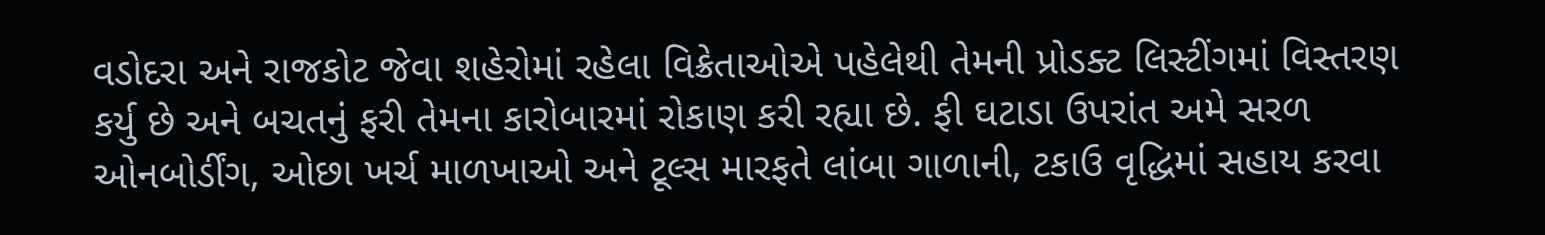વડોદરા અને રાજકોટ જેવા શહેરોમાં રહેલા વિક્રેતાઓએ પહેલેથી તેમની પ્રોડક્ટ લિસ્ટીંગમાં વિસ્તરણ કર્યુ છે અને બચતનું ફરી તેમના કારોબારમાં રોકાણ કરી રહ્યા છે. ફી ઘટાડા ઉપરાંત અમે સરળ ઓનબોર્ડીંગ, ઓછા ખર્ચ માળખાઓ અને ટૂલ્સ મારફતે લાંબા ગાળાની, ટકાઉ વૃદ્ધિમાં સહાય કરવા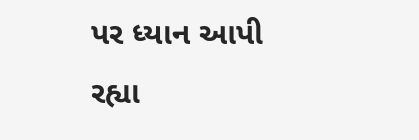પર ધ્યાન આપી રહ્યા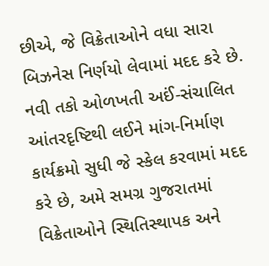છીએ, જે વિક્રેતાઓને વધા સારા બિઝનેસ નિર્ણયો લેવામાં મદદ કરે છે. નવી તકો ઓળખતી અઈં-સંચાલિત આંતરદૃષ્ટિથી લઈને માંગ-નિર્માણ કાર્યક્રમો સુધી જે સ્કેલ કરવામાં મદદ કરે છે, અમે સમગ્ર ગુજરાતમાં વિક્રેતાઓને સ્થિતિસ્થાપક અને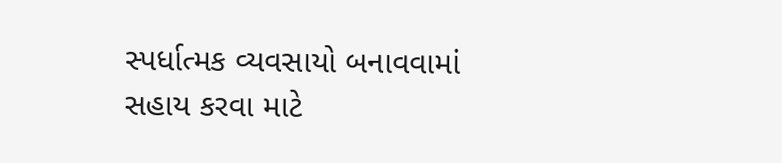સ્પર્ધાત્મક વ્યવસાયો બનાવવામાં સહાય કરવા માટે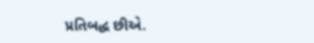પ્રતિબદ્ધ છીએ.